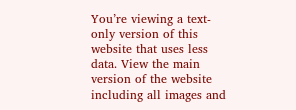You’re viewing a text-only version of this website that uses less data. View the main version of the website including all images and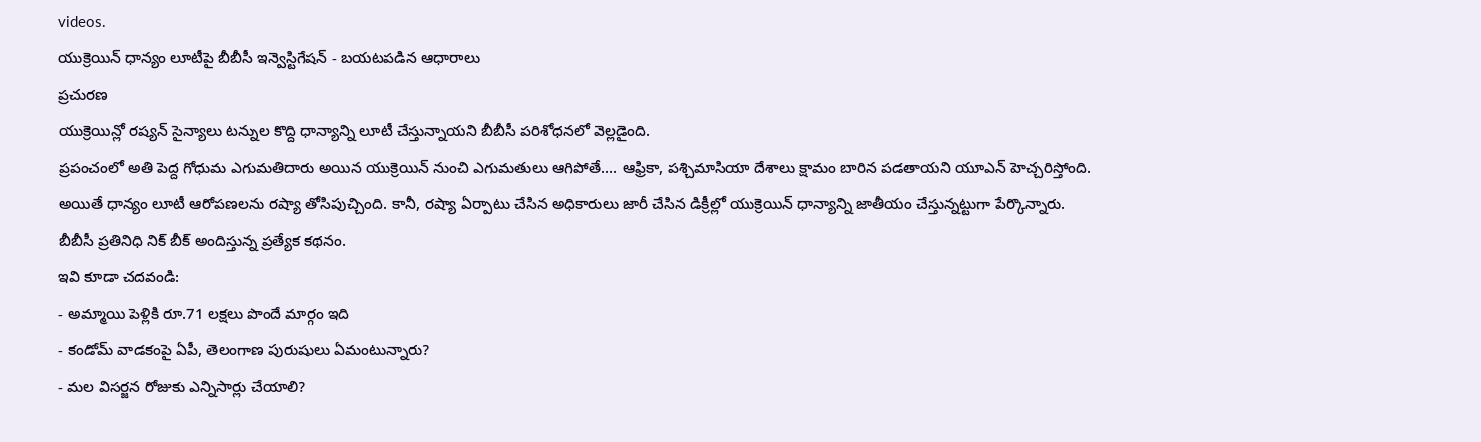videos.
యుక్రెయిన్ ధాన్యం లూటీపై బీబీసీ ఇన్వెస్టిగేషన్ - బయటపడిన ఆధారాలు
ప్రచురణ
యుక్రెయిన్లో రష్యన్ సైన్యాలు టన్నుల కొద్ది ధాన్యాన్ని లూటీ చేస్తున్నాయని బీబీసీ పరిశోధనలో వెల్లడైంది.
ప్రపంచంలో అతి పెద్ద గోధుమ ఎగుమతిదారు అయిన యుక్రెయిన్ నుంచి ఎగుమతులు ఆగిపోతే.... ఆఫ్రికా, పశ్చిమాసియా దేశాలు క్షామం బారిన పడతాయని యూఎన్ హెచ్చరిస్తోంది.
అయితే ధాన్యం లూటీ ఆరోపణలను రష్యా తోసిపుచ్చింది. కానీ, రష్యా ఏర్పాటు చేసిన అధికారులు జారీ చేసిన డిక్రీల్లో యుక్రెయిన్ ధాన్యాన్ని జాతీయం చేస్తున్నట్టుగా పేర్కొన్నారు.
బీబీసీ ప్రతినిధి నిక్ బీక్ అందిస్తున్న ప్రత్యేక కథనం.
ఇవి కూడా చదవండి:
- అమ్మాయి పెళ్లికి రూ.71 లక్షలు పొందే మార్గం ఇది
- కండోమ్ వాడకంపై ఏపీ, తెలంగాణ పురుషులు ఏమంటున్నారు?
- మల విసర్జన రోజుకు ఎన్నిసార్లు చేయాలి?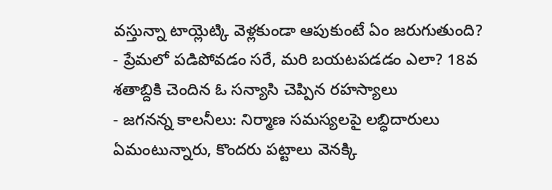వస్తున్నా టాయ్లెట్కి వెళ్లకుండా ఆపుకుంటే ఏం జరుగుతుంది?
- ప్రేమలో పడిపోవడం సరే, మరి బయటపడడం ఎలా? 18వ శతాబ్దికి చెందిన ఓ సన్యాసి చెప్పిన రహస్యాలు
- జగనన్న కాలనీలు: నిర్మాణ సమస్యలపై లబ్ధిదారులు ఏమంటున్నారు, కొందరు పట్టాలు వెనక్కి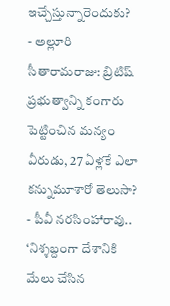ఇచ్చేస్తున్నారెందుకు?
- అల్లూరి సీతారామరాజు: బ్రిటిష్ ప్రభుత్వాన్ని కంగారు పెట్టించిన మన్యం వీరుడు, 27 ఏళ్లకే ఎలా కన్నుమూశారో తెలుసా?
- పీవీ నరసింహారావు.. ‘నిశ్శబ్దంగా దేశానికి మేలు చేసిన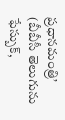ప్రధానమంత్రి’
(బీబీసీ తెలుగును ఫేస్బుక్,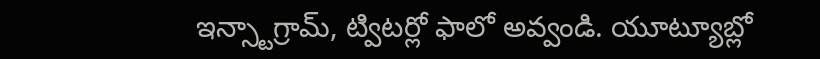ఇన్స్టాగ్రామ్, ట్విటర్లో ఫాలో అవ్వండి. యూట్యూబ్లో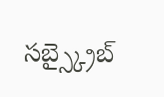సబ్స్క్రైబ్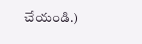చేయండి.)